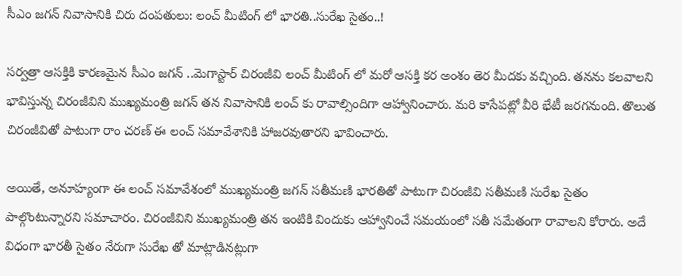సీఎం జగన్ నివాసానికి చిరు దంపతులు: లంచ్ మీటింగ్ లో భారతి..సురేఖ సైతం..!

సర్వత్రా ఆసక్తికి కారణమైన సీఎం జగన్ ..మెగాస్టార్ చిరంజీవి లంచ్ మీటింగ్ లో మరో ఆసక్తి కర అంశం తెర మీదకు వచ్చింది. తనను కలవాలని భావిస్తున్న చిరంజీవిని ముఖ్యమంత్రి జగన్ తన నివాసానికి లంచ్ కు రావాల్సిందిగా ఆహ్వానించారు. మరి కాసేపట్లో వీరి భేటీ జరగనుంది. తొలుత చిరంజీవితో పాటుగా రాం చరణ్ ఈ లంచ్ సమావేశానికి హాజరవుతారని భావించారు.

అయితే, అనూహ్యంగా ఈ లంచ్ సమావేశంలో ముఖ్యమంత్రి జగన్ సతీమణి భారతితో పాటుగా చిరంజీవి సతీమణి సురేఖ సైతం పాల్గొంటున్నారని సమాచారం. చిరంజీవిని ముఖ్యమంత్రి తన ఇంటికి విందుకు ఆహ్వానించే సమయంలో సతీ సమేతంగా రావాలని కోరారు. అదే విధంగా భారతీ సైతం నేరుగా సురేఖ తో మాట్లాడినట్లుగా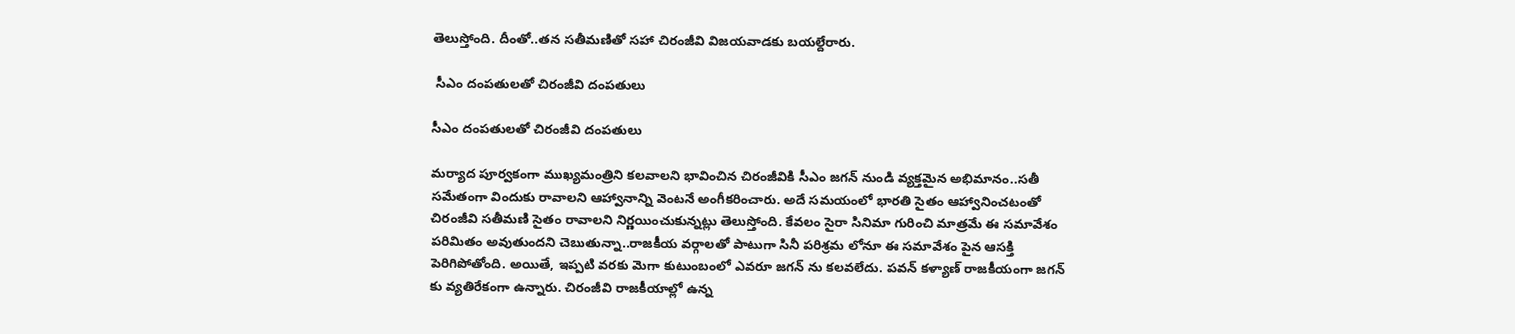తెలుస్తోంది. దీంతో..తన సతీమణితో సహా చిరంజీవి విజయవాడకు బయల్దేరారు.

 సీఎం దంపతులతో చిరంజీవి దంపతులు

సీఎం దంపతులతో చిరంజీవి దంపతులు

మర్యాద పూర్వకంగా ముఖ్యమంత్రిని కలవాలని భావించిన చిరంజీవికి సీఎం జగన్ నుండి వ్యక్తమైన అభిమానం..సతీ సమేతంగా విందుకు రావాలని ఆహ్వానాన్ని వెంటనే అంగీకరించారు. అదే సమయంలో భారతి సైతం ఆహ్వానించటంతో చిరంజీవి సతీమణి సైతం రావాలని నిర్ణయించుకున్నట్లు తెలుస్తోంది. కేవలం సైరా సినిమా గురించి మాత్రమే ఈ సమావేశం పరిమితం అవుతుందని చెబుతున్నా..రాజకీయ వర్గాలతో పాటుగా సినీ పరిశ్రమ లోనూ ఈ సమావేశం పైన ఆసక్తి పెరిగిపోతోంది. అయితే, ఇప్పటి వరకు మెగా కుటుంబంలో ఎవరూ జగన్ ను కలవలేదు. పవన్ కళ్యాణ్ రాజకీయంగా జగన్ కు వ్యతిరేకంగా ఉన్నారు. చిరంజీవి రాజకీయాల్లో ఉన్న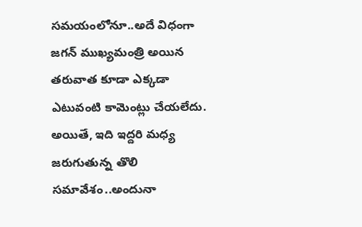సమయంలోనూ..అదే విధంగా జగన్ ముఖ్యమంత్రి అయిన తరువాత కూడా ఎక్కడా ఎటువంటి కామెంట్లు చేయలేదు. అయితే, ఇది ఇద్దరి మధ్య జరుగుతున్న తొలి సమావేశం..అందునా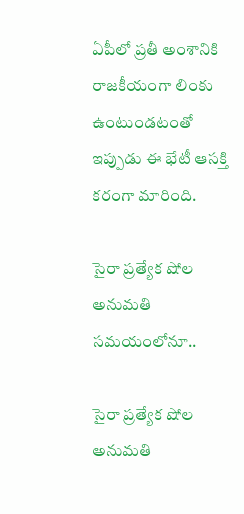ఏపీలో ప్రతీ అంశానికి రాజకీయంగా లింకు ఉంటుండటంతో ఇప్పుడు ఈ భేటీ ఆసక్తి కరంగా మారింది.

సైరా ప్రత్యేక షోల అనుమతి సమయంలోనూ..

సైరా ప్రత్యేక షోల అనుమతి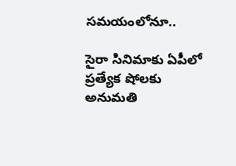సమయంలోనూ..

సైరా సినిమాకు ఏపీలో ప్రత్యేక షోలకు అనుమతి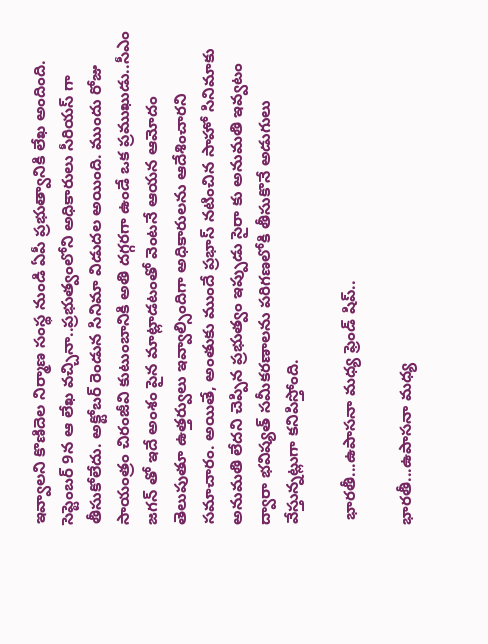ఇవ్వాలని కొణిదెల నిర్మాణ సంస్థ నుండి ఏపీ ప్రభుత్వానికి లేఖ అందింది. సెప్టెంబర్ 9న ఆ లేఖ వచ్చినా..ప్రభుత్వంలోని అధికారులు సీరియస్ గా తీసుకోలేదు. అక్టోబర్ రెండున సినిమా విడుదల అయింది. ముందు రోజు సాయంత్రం చిరంజీవి కుటుంబానికి అతి దగ్గరగా ఉండే ఒక ప్రముఖుడు..సీఎం జగన్ తో ఇదే అంశం పైన మాట్లాడటంతో వెంటనే ఆయన ఆమోదం తెలుపుతూ ఉత్తర్వులు ఇవ్వాల్సిందిగా అధికారులను ఆదేశించారని సమాచారం. అయితే, అంతుకు ముందే ప్రభాస్ నటించిన సాహో సినిమాకు అనుమతి లేదని చెప్పిన ప్రభుత్వం ఇప్పుడు సైరా కు అనుమతి ఇవ్వటం ద్వారా భవిష్యత్ సమీకరణాలను పరిగణలోకి తీసుకొనే అడుగులు వేస్తున్నట్లుగా కనిపిస్తోంది.

 భారతీ...ఉపాసనా మధ్య ఫ్రెండ్ షిప్..

భారతీ...ఉపాసనా మధ్య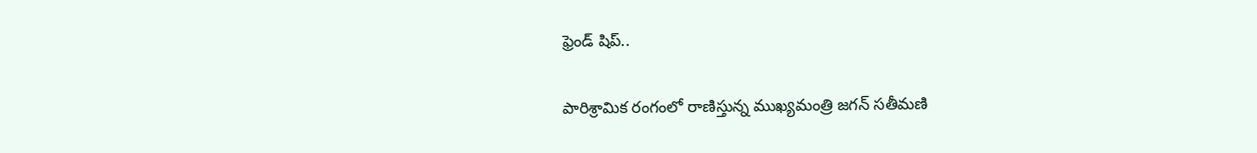ఫ్రెండ్ షిప్..

పారిశ్రామిక రంగంలో రాణిస్తున్న ముఖ్యమంత్రి జగన్ సతీమణి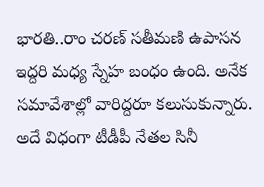భారతి..రాం చరణ్ సతీమణి ఉపాసన ఇద్దరి మధ్య స్నేహ బంధం ఉంది. అనేక సమావేశాల్లో వారిద్దరూ కలుసుకున్నారు. అదే విధంగా టీడీపీ నేతల సినీ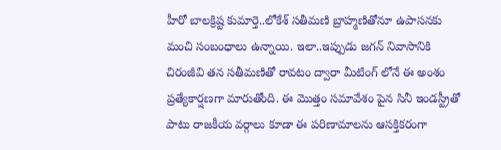హీరో బాలక్రిష్ట కుమార్తె..లోకేశ్ సతీమణి బ్రాహ్మణితోనూ ఉపాసనకు మంచి సంబంధాలు ఉన్నాయి. ఇలా..ఇప్పుడు జగన్ నివాసానికి చిరంజీవి తన సతీమణితో రావటం ద్వారా మీటింగ్ లోనే ఈ అంశం ప్రత్యేకార్షణగా మారుతోంది. ఈ మొత్తం సమావేశం పైన సినీ ఇండస్ట్రీతో పాటు రాజకీయ వర్గాలు కూడా ఈ పరిణామాలను ఆసక్తికరంగా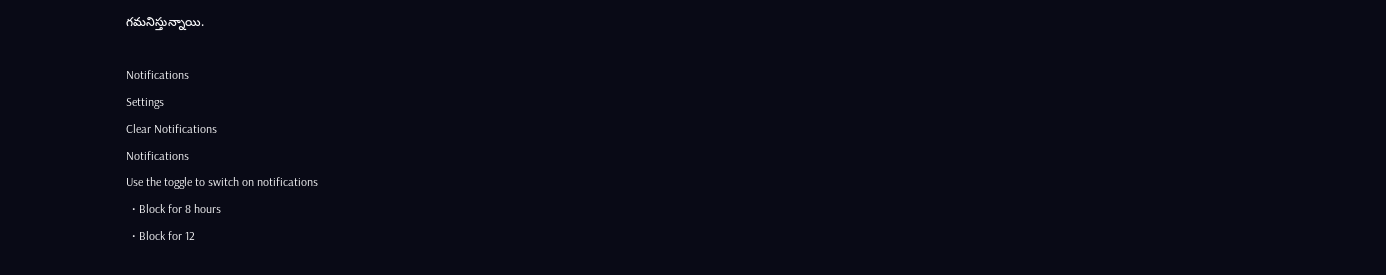గమనిస్తున్నాయి.

Notifications
Settings
Clear Notifications
Notifications
Use the toggle to switch on notifications
  • Block for 8 hours
  • Block for 12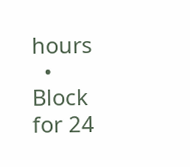hours
  • Block for 24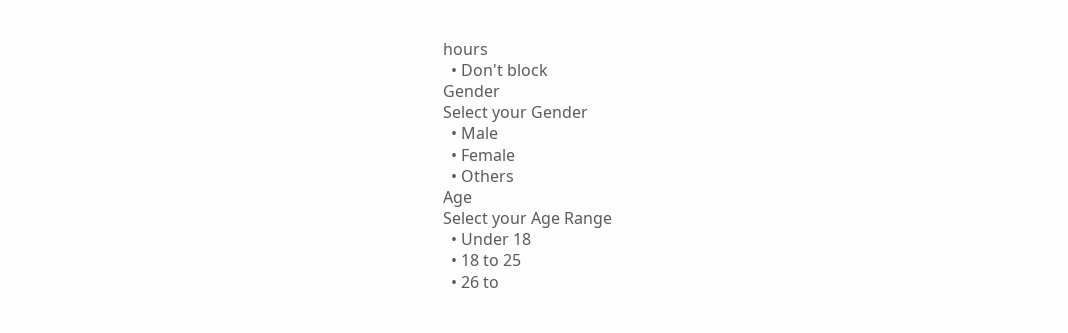hours
  • Don't block
Gender
Select your Gender
  • Male
  • Female
  • Others
Age
Select your Age Range
  • Under 18
  • 18 to 25
  • 26 to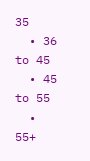35
  • 36 to 45
  • 45 to 55
  • 55+